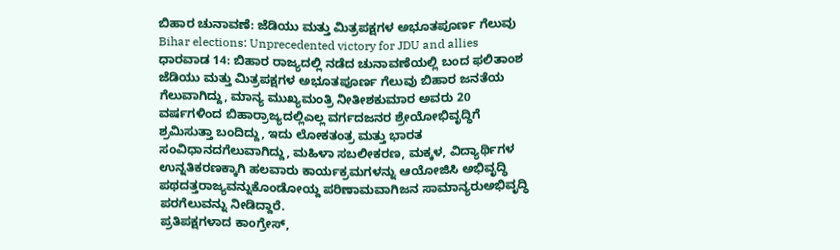ಬಿಹಾರ ಚುನಾವಣೆ: ಜೆಡಿಯು ಮತ್ತು ಮಿತ್ರಪಕ್ಷಗಳ ಅಭೂತಪೂರ್ಣ ಗೆಲುವು
Bihar elections: Unprecedented victory for JDU and allies
ಧಾರವಾಡ 14: ಬಿಹಾರ ರಾಜ್ಯದಲ್ಲಿ ನಡೆದ ಚುನಾವಣೆಯಲ್ಲಿ ಬಂದ ಫಲಿತಾಂಶ ಜೆಡಿಯು ಮತ್ತು ಮಿತ್ರಪಕ್ಷಗಳ ಅಭೂತಪೂರ್ಣ ಗೆಲುವು ಬಿಹಾರ ಜನತೆಯ ಗೆಲುವಾಗಿದ್ದು, ಮಾನ್ಯ ಮುಖ್ಯಮಂತ್ರಿ ನೀತೀಶಕುಮಾರ ಅವರು 20 ವರ್ಷಗಳಿಂದ ಬಿಹಾರ್ರಾಜ್ಯದಲ್ಲಿಎಲ್ಲ ವರ್ಗದಜನರ ಶ್ರೇಯೋಭಿವೃದ್ಧಿಗೆ ಶ್ರಮಿಸುತ್ತಾ ಬಂದಿದ್ದು, ಇದು ಲೋಕತಂತ್ರ ಮತ್ತು ಭಾರತ ಸಂವಿಧಾನದಗೆಲುವಾಗಿದ್ದು, ಮಹಿಳಾ ಸಬಲೀಕರಣ, ಮಕ್ಕಳ, ವಿದ್ಯಾರ್ಥಿಗಳ ಉನ್ನತಿಕರಣಕ್ಕಾಗಿ ಹಲವಾರು ಕಾರ್ಯಕ್ರಮಗಳನ್ನು ಆಯೋಜಿಸಿ ಅಭಿವೃದ್ಧಿ ಪಥದತ್ತರಾಜ್ಯವನ್ನುಕೊಂಡೋಯ್ದ ಪರಿಣಾಮವಾಗಿಜನ ಸಾಮಾನ್ಯರುಅಭಿವೃದ್ಧಿ ಪರಗೆಲುವನ್ನು ನೀಡಿದ್ದಾರೆ.
ಪ್ರತಿಪಕ್ಷಗಳಾದ ಕಾಂಗ್ರೇಸ್,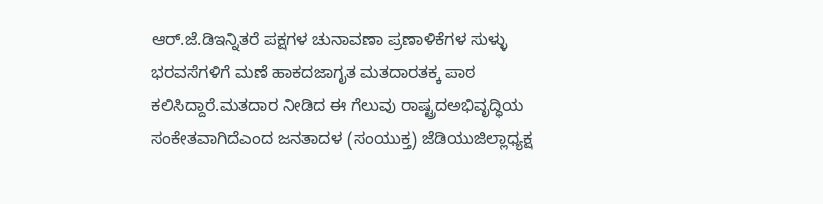ಆರ್.ಜೆ.ಡಿಇನ್ನಿತರೆ ಪಕ್ಷಗಳ ಚುನಾವಣಾ ಪ್ರಣಾಳಿಕೆಗಳ ಸುಳ್ಳು ಭರವಸೆಗಳಿಗೆ ಮಣೆ ಹಾಕದಜಾಗೃತ ಮತದಾರತಕ್ಕ ಪಾಠ ಕಲಿಸಿದ್ದಾರೆ.ಮತದಾರ ನೀಡಿದ ಈ ಗೆಲುವು ರಾಷ್ಟ್ರದಅಭಿವೃದ್ಧಿಯ ಸಂಕೇತವಾಗಿದೆಎಂದ ಜನತಾದಳ (ಸಂಯುಕ್ತ) ಜೆಡಿಯುಜಿಲ್ಲಾಧ್ಯಕ್ಷ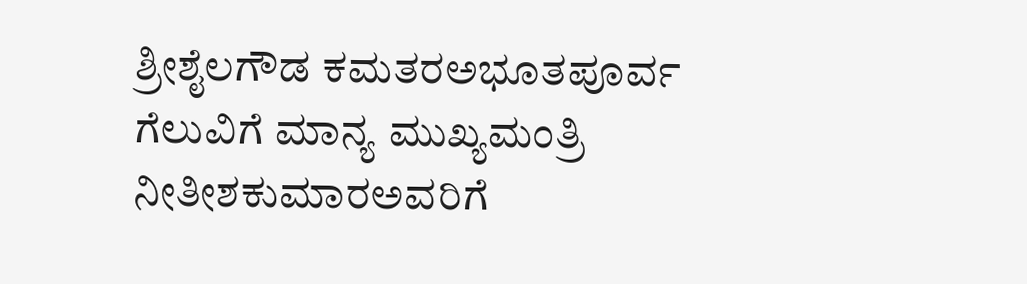ಶ್ರೀಶೈಲಗೌಡ ಕಮತರಅಭೂತಪೂರ್ವ ಗೆಲುವಿಗೆ ಮಾನ್ಯ ಮುಖ್ಯಮಂತ್ರಿ ನೀತೀಶಕುಮಾರಅವರಿಗೆ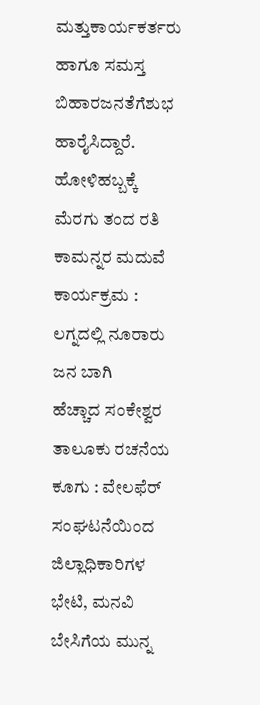ಮತ್ತುಕಾರ್ಯಕರ್ತರು ಹಾಗೂ ಸಮಸ್ತ ಬಿಹಾರಜನತೆಗೆಶುಭ ಹಾರೈಸಿದ್ದಾರೆ.
ಹೋಳಿಹಬ್ಬಕ್ಕೆ ಮೆರಗು ತಂದ ರತಿ ಕಾಮನ್ನರ ಮದುವೆ ಕಾರ್ಯಕ್ರಮ : ಲಗ್ನದಲ್ಲಿ ನೂರಾರು ಜನ ಬಾಗಿ
ಹೆಚ್ಚಾದ ಸಂಕೇಶ್ವರ ತಾಲೂಕು ರಚನೆಯ ಕೂಗು : ವೇಲಫೆರ್ ಸಂಘಟನೆಯಿಂದ ಜಿಲ್ಲಾಧಿಕಾರಿಗಳ ಭೇಟಿ, ಮನವಿ
ಬೇಸಿಗೆಯ ಮುನ್ನ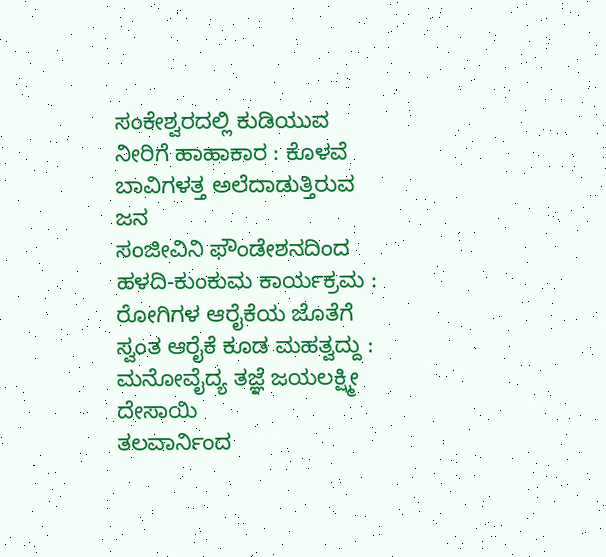ಸಂಕೇಶ್ವರದಲ್ಲಿ ಕುಡಿಯುವ ನೀರಿಗೆ ಹಾಹಾಕಾರ : ಕೊಳವೆ ಬಾವಿಗಳತ್ತ ಅಲೆದಾಡುತ್ತಿರುವ ಜನ
ಸಂಜೀವಿನಿ ಫೌಂಡೇಶನದಿಂದ ಹಳದಿ-ಕುಂಕುಮ ಕಾರ್ಯಕ್ರಮ : ರೋಗಿಗಳ ಆರೈಕೆಯ ಜೊತೆಗೆ ಸ್ವಂತ ಆರೈಕೆ ಕೂಡ ಮಹತ್ವದ್ದು : ಮನೋವೈದ್ಯ ತಜ್ಞೆ ಜಯಲಕ್ಷ್ಮೀ ದೇಸಾಯಿ
ತಲವಾರ್ನಿಂದ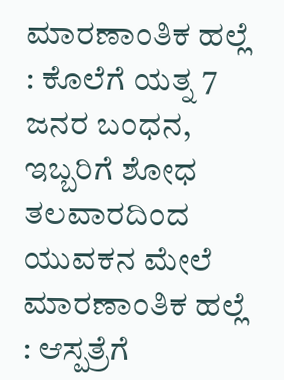ಮಾರಣಾಂತಿಕ ಹಲ್ಲೆ : ಕೊಲೆಗೆ ಯತ್ನ 7 ಜನರ ಬಂಧನ, ಇಬ್ಬರಿಗೆ ಶೋಧ
ತಲವಾರದಿಂದ ಯುವಕನ ಮೇಲೆ ಮಾರಣಾಂತಿಕ ಹಲ್ಲೆ : ಆಸ್ಪತ್ರೆಗೆ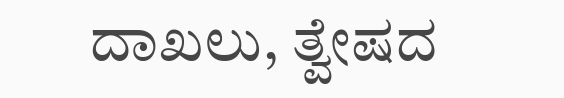ದಾಖಲು, ತ್ವೇಷದ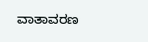ವಾತಾವರಣ